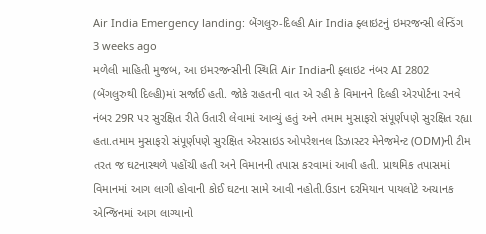Air India Emergency landing: બેંગલુરુ-દિલ્હી Air India ફ્લાઇટનું ઇમરજન્સી લેન્ડિંગ
3 weeks ago
મળેલી માહિતી મુજબ, આ ઇમરજન્સીની સ્થિતિ Air Indiaની ફ્લાઇટ નંબર AI 2802 (બેંગલુરુથી દિલ્હી)માં સર્જાઈ હતી. જોકે રાહતની વાત એ રહી કે વિમાનને દિલ્હી એરપોર્ટના રનવે નંબર 29R પર સુરક્ષિત રીતે ઉતારી લેવામાં આવ્યું હતું અને તમામ મુસાફરો સંપૂર્ણપણે સુરક્ષિત રહ્યા હતા.તમામ મુસાફરો સંપૂર્ણપણે સુરક્ષિત એરસાઇડ ઓપરેશનલ ડિઝાસ્ટર મેનેજમેન્ટ (ODM)ની ટીમ તરત જ ઘટનાસ્થળે પહોંચી હતી અને વિમાનની તપાસ કરવામાં આવી હતી. પ્રાથમિક તપાસમાં વિમાનમાં આગ લાગી હોવાની કોઈ ઘટના સામે આવી નહોતી.ઉડાન દરમિયાન પાયલોટે અચાનક એન્જિનમાં આગ લાગ્યાનો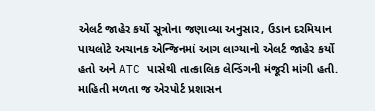એલર્ટ જાહેર કર્યો સૂત્રોના જણાવ્યા અનુસાર, ઉડાન દરમિયાન પાયલોટે અચાનક એન્જિનમાં આગ લાગ્યાનો એલર્ટ જાહેર કર્યો હતો અને ATC પાસેથી તાત્કાલિક લેન્ડિંગની મંજૂરી માંગી હતી. માહિતી મળતા જ એરપોર્ટ પ્રશાસન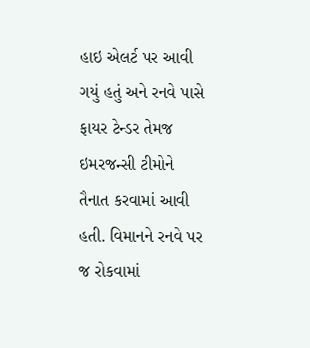હાઇ એલર્ટ પર આવી ગયું હતું અને રનવે પાસે ફાયર ટેન્ડર તેમજ ઇમરજન્સી ટીમોને તૈનાત કરવામાં આવી હતી. વિમાનને રનવે પર જ રોકવામાં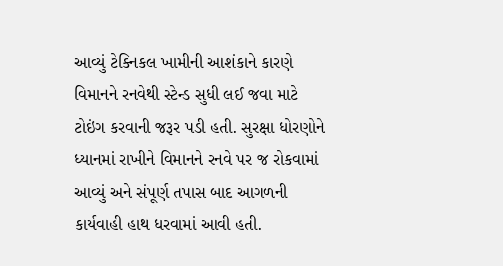આવ્યું ટેક્નિકલ ખામીની આશંકાને કારણે વિમાનને રનવેથી સ્ટેન્ડ સુધી લઈ જવા માટે ટોઇંગ કરવાની જરૂર પડી હતી. સુરક્ષા ધોરણોને ધ્યાનમાં રાખીને વિમાનને રનવે પર જ રોકવામાં આવ્યું અને સંપૂર્ણ તપાસ બાદ આગળની કાર્યવાહી હાથ ધરવામાં આવી હતી.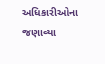અધિકારીઓના જણાવ્યા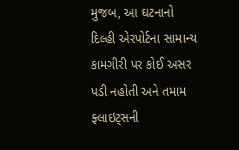મુજબ, આ ઘટનાનો દિલ્હી એરપોર્ટના સામાન્ય કામગીરી પર કોઈ અસર પડી નહોતી અને તમામ ફ્લાઇટ્સની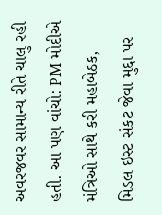અવરજવર સામાન્ય રીતે ચાલુ રહી હતી. આ પણ વાંચો: PM મોદીએ મંત્રિઓ સાથે કરી મહાબેઠક, મિડલ ઇસ્ટ સંકટ જેવા મુદ્દા પર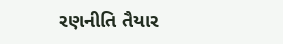રણનીતિ તૈયાર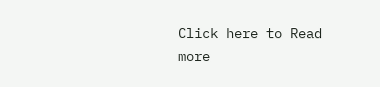Click here to Read more